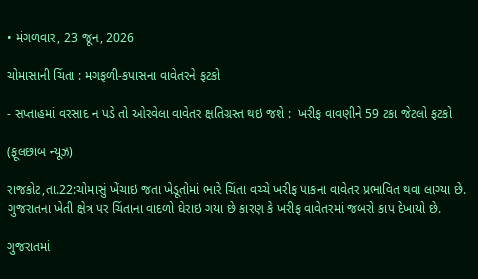• મંગળવાર, 23 જૂન, 2026

ચોમાસાની ચિંતા : મગફળી-કપાસના વાવેતરને ફટકો

- સપ્તાહમાં વરસાદ ન પડે તો ઓરવેલા વાવેતર ક્ષતિગ્રસ્ત થઇ જશે :  ખરીફ વાવણીને 59 ટકા જેટલો ફટકો

(ફૂલછાબ ન્યૂઝ)

રાજકોટ,તા.22:ચોમાસું ખેંચાઇ જતા ખેડૂતોમાં ભારે ચિંતા વચ્ચે ખરીફ પાકના વાવેતર પ્રભાવિત થવા લાગ્યા છે. ગુજરાતના ખેતી ક્ષેત્ર પર ચિંતાના વાદળો ઘેરાઇ ગયા છે કારણ કે ખરીફ વાવેતરમાં જબરો કાપ દેખાયો છે.

ગુજરાતમાં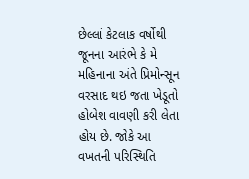છેલ્લાં કેટલાક વર્ષોથી જૂનના આરંભે કે મે મહિનાના અંતે પ્રિમોન્સૂન વરસાદ થઇ જતા ખેડૂતો હોબેશ વાવણી કરી લેતા હોય છે. જોકે આ વખતની પરિસ્થિતિ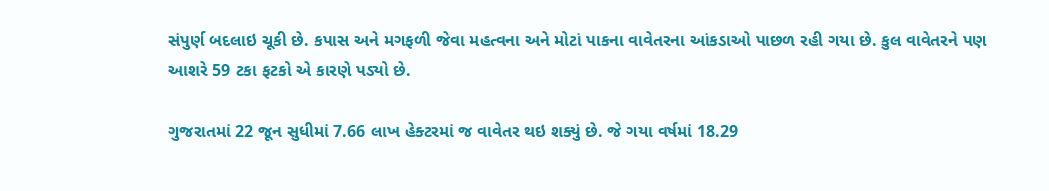સંપુર્ણ બદલાઇ ચૂકી છે. કપાસ અને મગફળી જેવા મહત્વના અને મોટાં પાકના વાવેતરના આંકડાઓ પાછળ રહી ગયા છે. કુલ વાવેતરને પણ આશરે 59 ટકા ફટકો એ કારણે પડ્યો છે.

ગુજરાતમાં 22 જૂન સુધીમાં 7.66 લાખ હેક્ટરમાં જ વાવેતર થઇ શક્યું છે. જે ગયા વર્ષમાં 18.29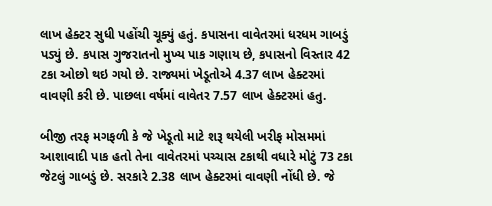લાખ હેક્ટર સુધી પહોંચી ચૂક્યું હતું. કપાસના વાવેતરમાં ધરધમ ગાબડું પડ્યું છે. કપાસ ગુજરાતનો મુખ્ય પાક ગણાય છે, કપાસનો વિસ્તાર 42 ટકા ઓછો થઇ ગયો છે. રાજ્યમાં ખેડૂતોએ 4.37 લાખ હેક્ટરમાં વાવણી કરી છે. પાછલા વર્ષમાં વાવેતર 7.57 લાખ હેક્ટરમાં હતુ.

બીજી તરફ મગફળી કે જે ખેડૂતો માટે શરૂ થયેલી ખરીફ મોસમમાં આશાવાદી પાક હતો તેના વાવેતરમાં પચ્ચાસ ટકાથી વધારે મોટું 73 ટકા જેટલું ગાબડું છે. સરકારે 2.38 લાખ હેક્ટરમાં વાવણી નોંધી છે. જે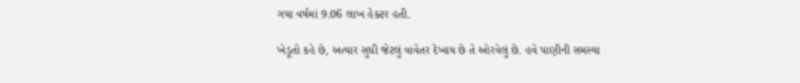ગયા વર્ષમાં 9.06 લાખ હેક્ટર હતી.

ખેડૂતો કહે છે, અત્યાર સુધી જેટલું વાવેતર દેખાય છે તે ઓરવેલું છે. હવે પાણીની સમસ્યા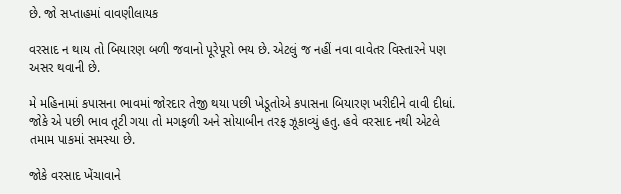છે. જો સપ્તાહમાં વાવણીલાયક

વરસાદ ન થાય તો બિયારણ બળી જવાનો પૂરેપૂરો ભય છે. એટલું જ નહીં નવા વાવેતર વિસ્તારને પણ અસર થવાની છે.

મે મહિનામાં કપાસના ભાવમાં જોરદાર તેજી થયા પછી ખેડૂતોએ કપાસના બિયારણ ખરીદીને વાવી દીધાં. જોકે એ પછી ભાવ તૂટી ગયા તો મગફળી અને સોયાબીન તરફ ઝૂકાવ્યું હતુ. હવે વરસાદ નથી એટલે તમામ પાકમાં સમસ્યા છે.

જોકે વરસાદ ખેંચાવાને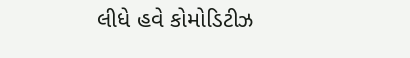લીધે હવે કોમોડિટીઝ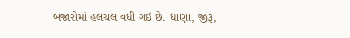બજારોમાં હલચલ વધી ગઇ છે. ધાણા, જીરૂ,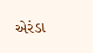એરંડા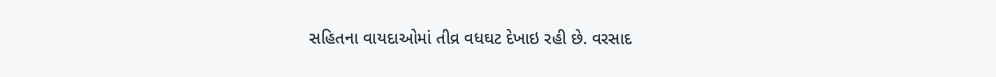સહિતના વાયદાઓમાં તીવ્ર વધઘટ દેખાઇ રહી છે. વરસાદ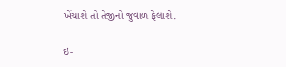ખેંચાશે તો તેજીનો જુવાળ ફેલાશે.

ઇ-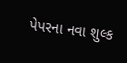પેપરના નવા શુલ્ક